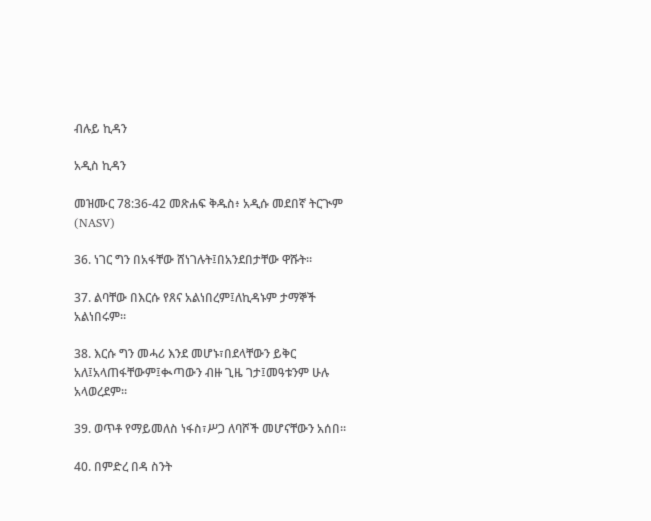ብሉይ ኪዳን

አዲስ ኪዳን

መዝሙር 78:36-42 መጽሐፍ ቅዱስ፥ አዲሱ መደበኛ ትርጒም (NASV)

36. ነገር ግን በአፋቸው ሸነገሉት፤በአንደበታቸው ዋሹት።

37. ልባቸው በእርሱ የጸና አልነበረም፤ለኪዳኑም ታማኞች አልነበሩም።

38. እርሱ ግን መሓሪ እንደ መሆኑ፣በደላቸውን ይቅር አለ፤አላጠፋቸውም፤ቊጣውን ብዙ ጊዜ ገታ፤መዓቱንም ሁሉ አላወረደም።

39. ወጥቶ የማይመለስ ነፋስ፣ሥጋ ለባሾች መሆናቸውን አሰበ።

40. በምድረ በዳ ስንት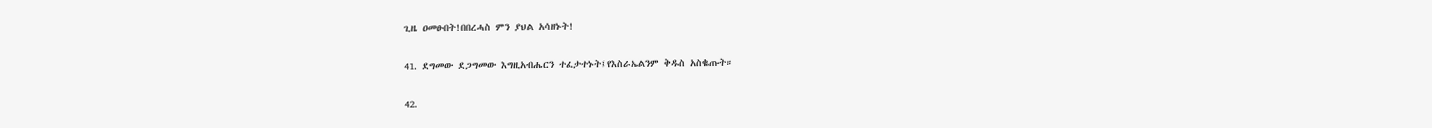ጊዜ ዐመፁበት!በበረሓስ ምን ያህል አሳዘኑት!

41. ደግመው ደጋግመው እግዚአብሔርን ተፈታተኑት፤የእስራኤልንም ቅዱስ አስቈጡት።

42.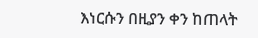እነርሱን በዚያን ቀን ከጠላት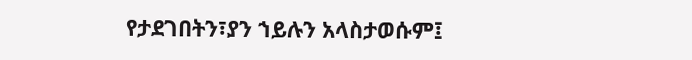የታደገበትን፣ያን ኀይሉን አላስታወሱም፤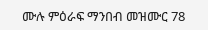ሙሉ ምዕራፍ ማንበብ መዝሙር 78